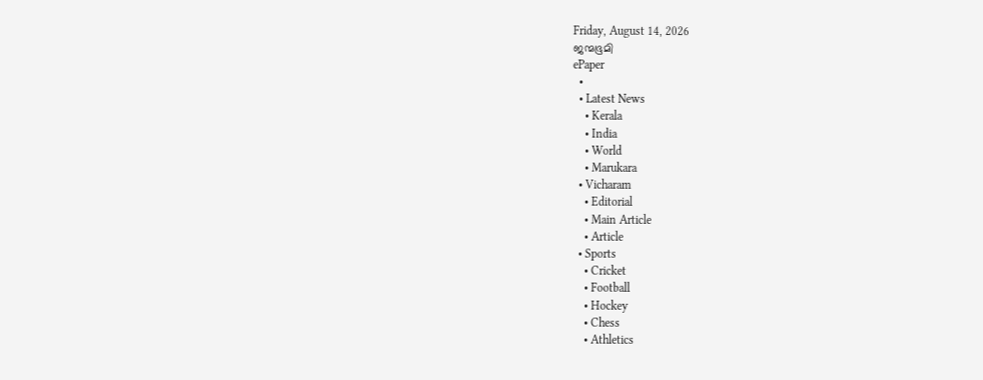Friday, August 14, 2026
ജന്മഭൂമി
ePaper
  •
  • Latest News
    • Kerala
    • India
    • World
    • Marukara
  • Vicharam
    • Editorial
    • Main Article
    • Article
  • Sports
    • Cricket
    • Football
    • Hockey
    • Chess
    • Athletics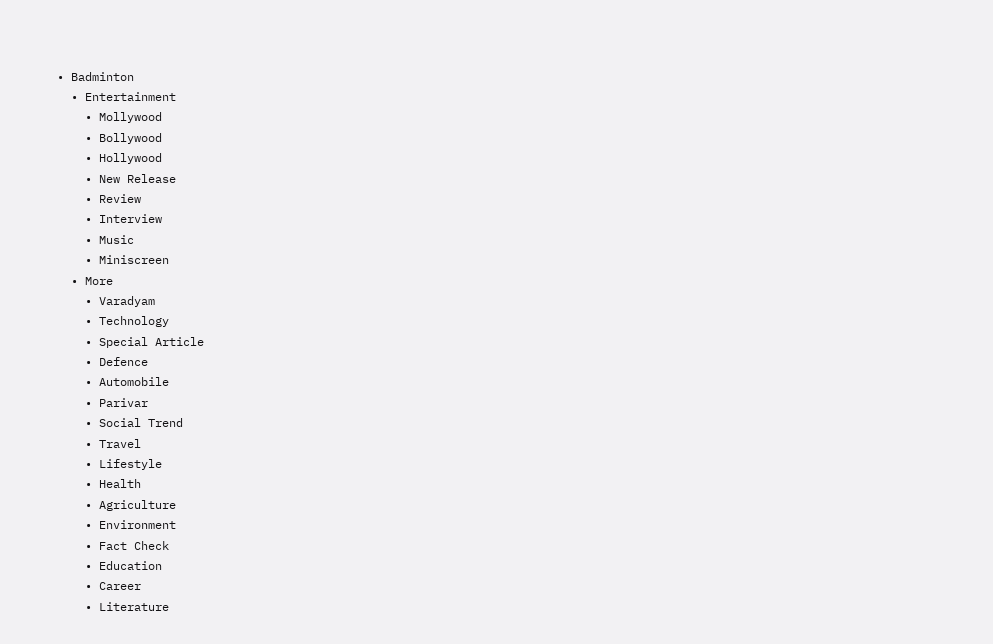• Badminton
  • Entertainment
    • Mollywood
    • Bollywood
    • Hollywood
    • New Release
    • Review
    • Interview
    • Music
    • Miniscreen
  • More
    • Varadyam
    • Technology
    • Special Article
    • Defence
    • Automobile
    • Parivar
    • Social Trend
    • Travel
    • Lifestyle
    • Health
    • Agriculture
    • Environment
    • Fact Check
    • Education
    • Career
    • Literature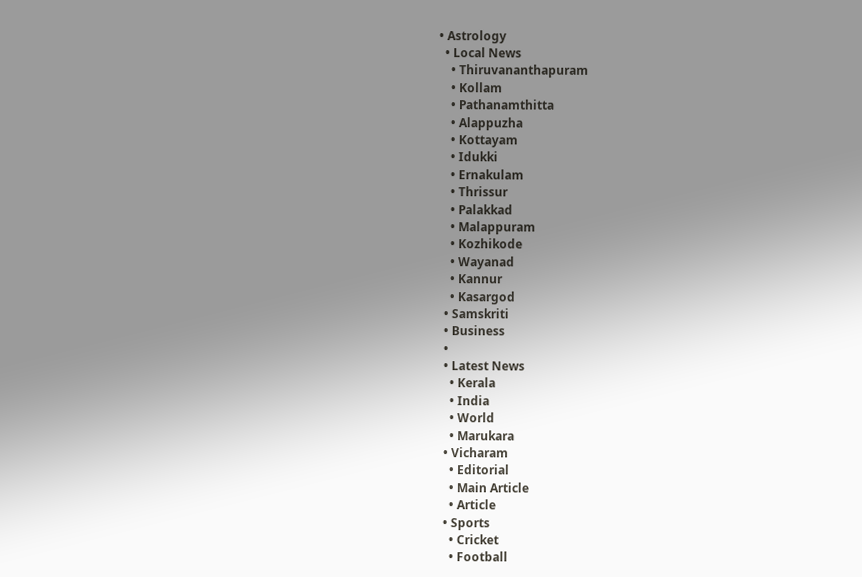• Astrology
  • Local News
    • Thiruvananthapuram
    • Kollam
    • Pathanamthitta
    • Alappuzha
    • Kottayam
    • Idukki
    • Ernakulam
    • Thrissur
    • Palakkad
    • Malappuram
    • Kozhikode
    • Wayanad
    • Kannur
    • Kasargod
  • Samskriti
  • Business
  •
  • Latest News
    • Kerala
    • India
    • World
    • Marukara
  • Vicharam
    • Editorial
    • Main Article
    • Article
  • Sports
    • Cricket
    • Football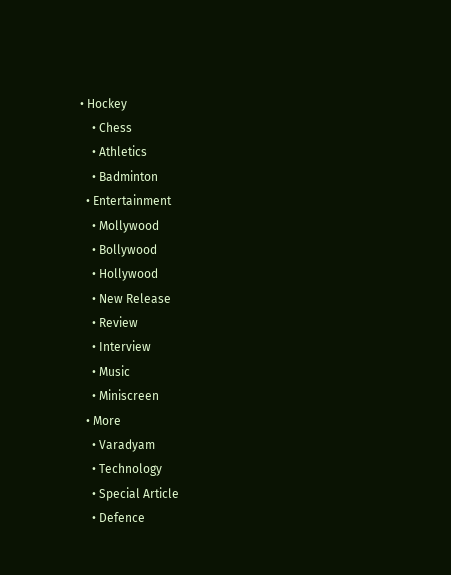• Hockey
    • Chess
    • Athletics
    • Badminton
  • Entertainment
    • Mollywood
    • Bollywood
    • Hollywood
    • New Release
    • Review
    • Interview
    • Music
    • Miniscreen
  • More
    • Varadyam
    • Technology
    • Special Article
    • Defence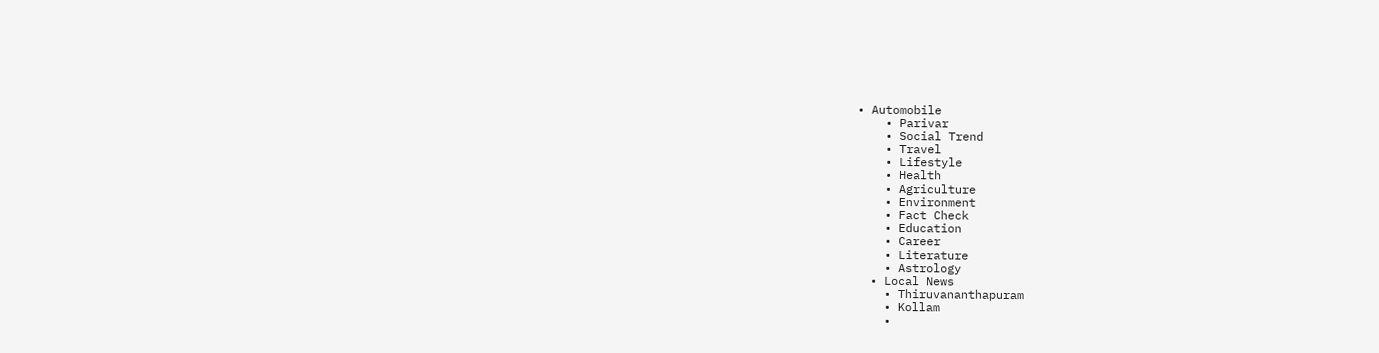• Automobile
    • Parivar
    • Social Trend
    • Travel
    • Lifestyle
    • Health
    • Agriculture
    • Environment
    • Fact Check
    • Education
    • Career
    • Literature
    • Astrology
  • Local News
    • Thiruvananthapuram
    • Kollam
    •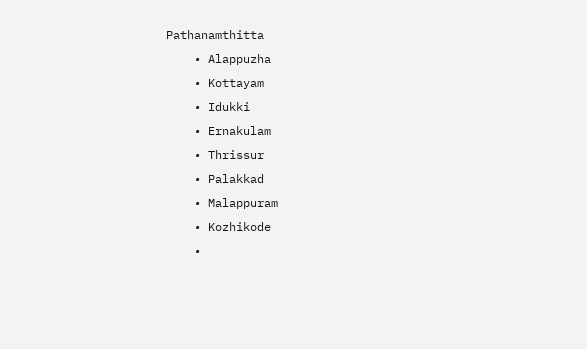Pathanamthitta
    • Alappuzha
    • Kottayam
    • Idukki
    • Ernakulam
    • Thrissur
    • Palakkad
    • Malappuram
    • Kozhikode
    •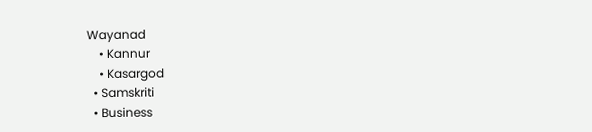Wayanad
    • Kannur
    • Kasargod
  • Samskriti
  • Business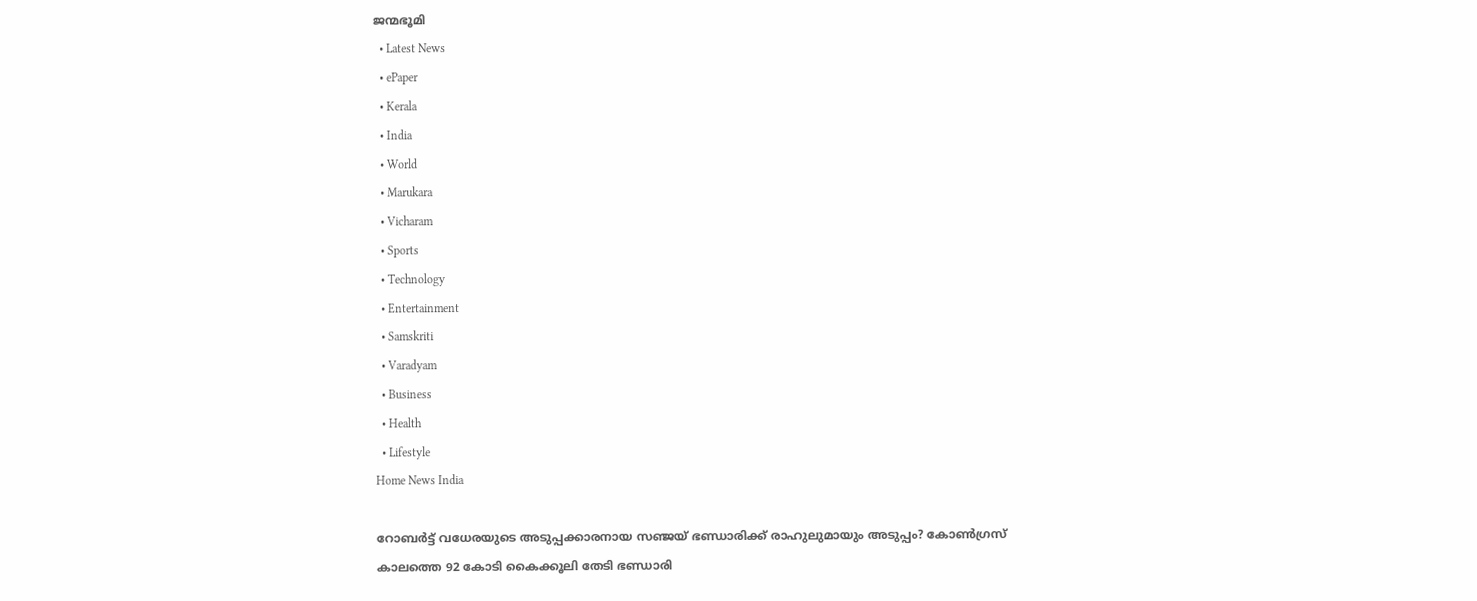ജന്മഭൂമി
  • Latest News
  • ePaper
  • Kerala
  • India
  • World
  • Marukara
  • Vicharam
  • Sports
  • Technology
  • Entertainment
  • Samskriti
  • Varadyam
  • Business
  • Health
  • Lifestyle
Home News India

റോബര്‍ട്ട് വധേരയുടെ അടുപ്പക്കാരനായ സഞ്ജയ് ഭണ്ഡാരിക്ക് രാഹുലുമായും അടുപ്പം? കോണ്‍ഗ്രസ് കാലത്തെ 92 കോടി കൈക്കൂലി തേടി ഭണ്ഡാരി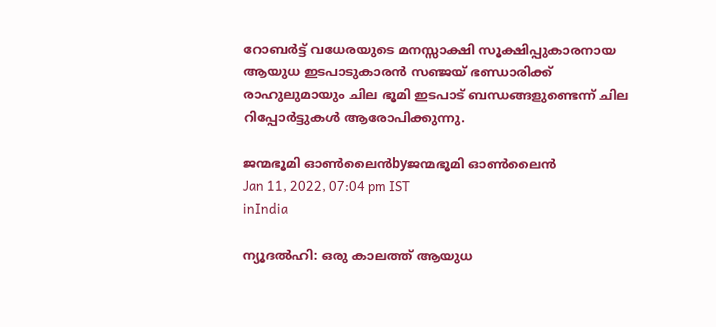റോബര്‍ട്ട് വധേരയുടെ മനസ്സാക്ഷി സൂക്ഷിപ്പുകാരനായ ആയുധ ഇടപാടുകാരന്‍ സഞ്ജയ് ഭണ്ഡാരിക്ക് രാഹുലുമായും ചില ഭൂമി ഇടപാട് ബന്ധങ്ങളുണ്ടെന്ന് ചില റിപ്പോര്‍ട്ടുകള്‍ ആരോപിക്കുന്നു.

ജന്മഭൂമി ഓണ്‍ലൈന്‍byജന്മഭൂമി ഓണ്‍ലൈന്‍
Jan 11, 2022, 07:04 pm IST
inIndia

ന്യൂദല്‍ഹി: ഒരു കാലത്ത് ആയുധ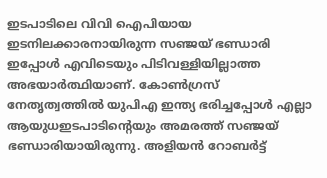ഇടപാടിലെ വിവി ഐപിയായ ഇടനിലക്കാരനായിരുന്ന സഞ്ജയ് ഭണ്ഡാരി ഇപ്പോള്‍ എവിടെയും പിടിവള്ളിയില്ലാത്ത അഭയാര്‍ത്ഥിയാണ്. കോണ്‍ഗ്രസ് നേതൃത്വത്തില്‍ യുപിഎ ഇന്ത്യ ഭരിച്ചപ്പോള്‍ എല്ലാ ആയുധഇടപാടിന്റെയും അമരത്ത് സഞ്ജയ് ഭണ്ഡാരിയായിരുന്നു. അളിയന്‍ റോബര്‍ട്ട്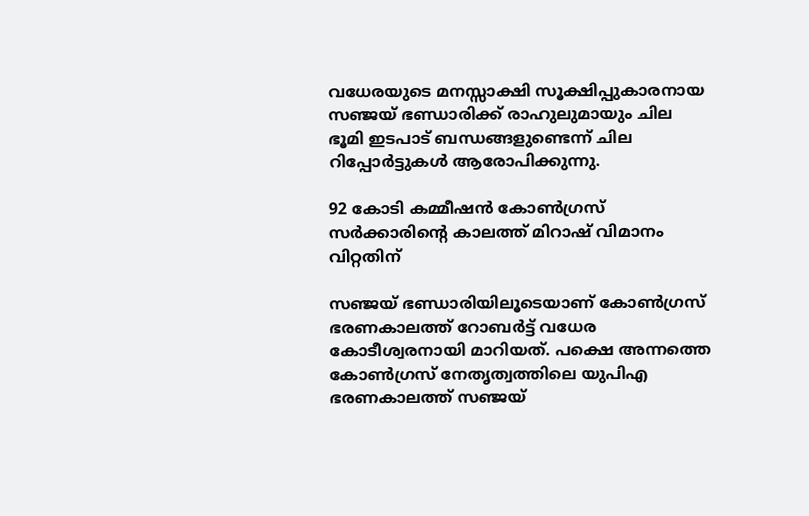വധേരയുടെ മനസ്സാക്ഷി സൂക്ഷിപ്പുകാരനായ സഞ്ജയ് ഭണ്ഡാരിക്ക് രാഹുലുമായും ചില ഭൂമി ഇടപാട് ബന്ധങ്ങളുണ്ടെന്ന് ചില റിപ്പോര്‍ട്ടുകള്‍ ആരോപിക്കുന്നു.

92 കോടി കമ്മീഷന്‍ കോണ്‍ഗ്രസ് സര്‍ക്കാരിന്റെ കാലത്ത് മിറാഷ് വിമാനം വിറ്റതിന്

സഞ്ജയ് ഭണ്ഡാരിയിലൂടെയാണ് കോണ്‍ഗ്രസ് ഭരണകാലത്ത് റോബര്‍ട്ട് വധേര കോടീശ്വരനായി മാറിയത്. പക്ഷെ അന്നത്തെ കോണ്‍ഗ്രസ് നേതൃത്വത്തിലെ യുപിഎ ഭരണകാലത്ത് സഞ്ജയ്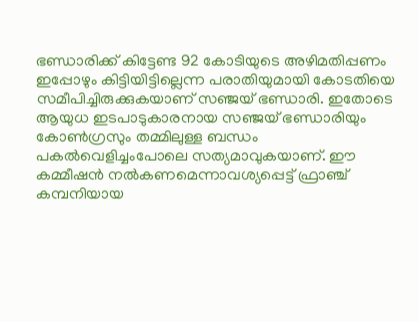ഭണ്ഡാരിക്ക് കിട്ടേണ്ട 92 കോടിയുടെ അഴിമതിപ്പണം ഇപ്പോഴും കിട്ടിയിട്ടില്ലെന്ന പരാതിയുമായി കോടതിയെ സമീപിച്ചിരുക്കുകയാണ് സഞ്ജയ് ഭണ്ഡാരി. ഇതോടെ ആയുധ ഇടപാടുകാരനായ സഞ്ജയ് ഭണ്ഡാരിയും കോണ്‍ഗ്രസും തമ്മിലുള്ള ബന്ധം പകല്‍വെളിച്ചംപോലെ സത്യമാവുകയാണ്. ഈ കമ്മീഷന്‍ നല്‍കണമെന്നാവശ്യപ്പെട്ട് ഫ്രാഞ്ച് കമ്പനിയായ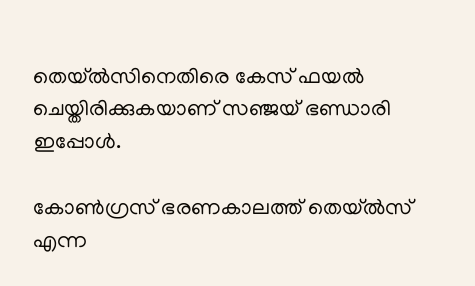തെയ്ല്‍സിനെതിരെ കേസ് ഫയല്‍ ചെയ്തിരിക്കുകയാണ് സഞ്ജയ് ഭണ്ഡാരി ഇപ്പോള്‍.

കോണ്‍ഗ്രസ് ഭരണകാലത്ത് തെയ്ല്‍സ് എന്ന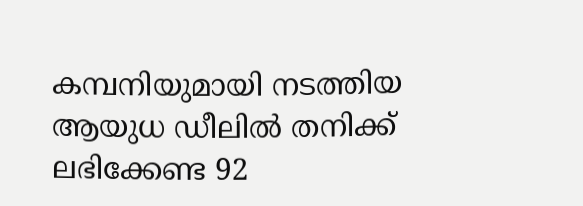കമ്പനിയുമായി നടത്തിയ ആയുധ ഡീലില്‍ തനിക്ക് ലഭിക്കേണ്ട 92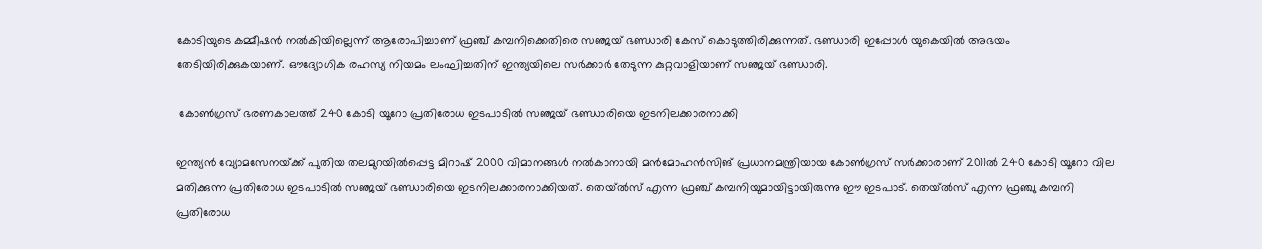കോടിയുടെ കമ്മീഷന്‍ നല്‍കിയില്ലെന്ന് ആരോപിച്ചാണ് ഫ്രഞ്ച് കമ്പനിക്കെതിരെ സഞ്ജയ് ഭണ്ഡാരി കേസ് കൊടുത്തിരിക്കുന്നത്. ഭണ്ഡാരി ഇപ്പോള്‍ യുകെയില്‍ അഭയം തേടിയിരിക്കുകയാണ്. ഔദ്യോഗിക രഹസ്യ നിയമം ലംഘിച്ചതിന് ഇന്ത്യയിലെ സര്‍ക്കാര്‍ തേടുന്ന കുറ്റവാളിയാണ് സഞ്ജയ് ഭണ്ഡാരി.

 കോണ്‍ഗ്രസ് ഭരണകാലത്ത് 240 കോടി യൂറോ പ്രതിരോധ ഇടപാടില്‍ സഞ്ജയ് ഭണ്ഡാരിയെ ഇടനിലക്കാരനാക്കി

ഇന്ത്യന്‍ വ്യോമസേനയ്‌ക്ക് പുതിയ തലമുറയില്‍പ്പെട്ട മിറാഷ് 2000 വിമാനങ്ങള്‍ നല്‍കാനായി മന്‍മോഹന്‍സിങ് പ്രധാനമന്ത്രിയായ കോണ്‍ഗ്രസ് സര്‍ക്കാരാണ് 2011ല്‍ 240 കോടി യൂറോ വില മതിക്കുന്ന പ്രതിരോധ ഇടപാടില്‍ സഞ്ജയ് ഭണ്ഡാരിയെ ഇടനിലക്കാരനാക്കിയത്. തെയ്ല്‍സ് എന്ന ഫ്രഞ്ച് കമ്പനിയുമായിട്ടായിരുന്നു ഈ ഇടപാട്. തെയ്ല്‍സ് എന്ന ഫ്രഞ്ചു കമ്പനി പ്രതിരോധ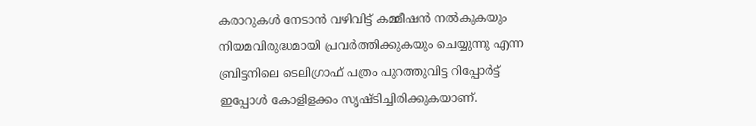കരാറുകള്‍ നേടാന്‍ വഴിവിട്ട് കമ്മീഷന്‍ നല്‍കുകയും നിയമവിരുദ്ധമായി പ്രവര്‍ത്തിക്കുകയും ചെയ്യുന്നു എന്ന ബ്രിട്ടനിലെ ടെലിഗ്രാഫ് പത്രം പുറത്തുവിട്ട റിപ്പോര്‍ട്ട് ഇപ്പോള്‍ കോളിളക്കം സൃഷ്ടിച്ചിരിക്കുകയാണ്.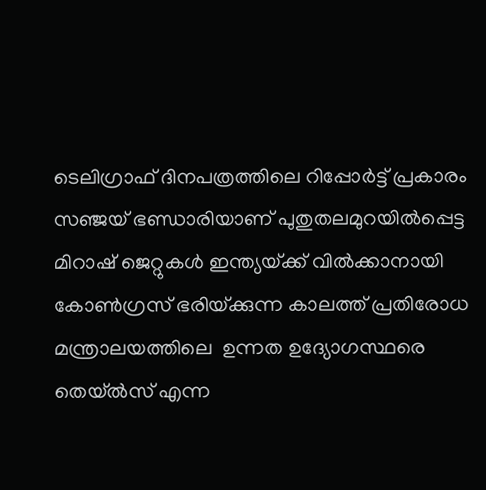ടെലിഗ്രാഫ് ദിനപത്രത്തിലെ റിപ്പോര്‍ട്ട് പ്രകാരം സഞ്ജയ് ഭണ്ഡാരിയാണ് പുതുതലമുറയില്‍പ്പെട്ട മിറാഷ് ജെറ്റുകള്‍ ഇന്ത്യയ്‌ക്ക് വില്‍ക്കാനായി കോണ്‍ഗ്രസ് ഭരിയ്‌ക്കുന്ന കാലത്ത് പ്രതിരോധ മന്ത്രാലയത്തിലെ  ഉന്നത ഉദ്യോഗസ്ഥരെ തെയ്ല്‍സ് എന്ന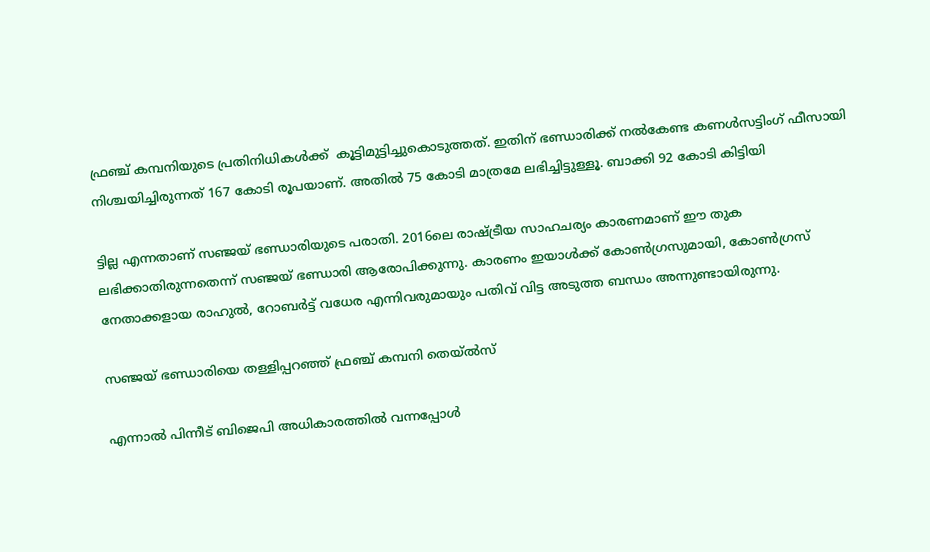ഫ്രഞ്ച് കമ്പനിയുടെ പ്രതിനിധികള്‍ക്ക്  കൂട്ടിമുട്ടിച്ചുകൊടുത്തത്. ഇതിന് ഭണ്ഡാരിക്ക് നല്‍കേണ്ട കണള്‍സട്ടിംഗ് ഫീസായി നിശ്ചയിച്ചിരുന്നത് 167 കോടി രൂപയാണ്. അതില്‍ 75 കോടി മാത്രമേ ലഭിച്ചിട്ടുള്ളൂ. ബാക്കി 92 കോടി കിട്ടിയി

ട്ടില്ല എന്നതാണ് സഞ്ജയ് ഭണ്ഡാരിയുടെ പരാതി. 2016ലെ രാഷ്‌ട്രീയ സാഹചര്യം കാരണമാണ് ഈ തുക ലഭിക്കാതിരുന്നതെന്ന് സഞ്ജയ് ഭണ്ഡാരി ആരോപിക്കുന്നു. കാരണം ഇയാള്‍ക്ക് കോണ്‍ഗ്രസുമായി, കോണ്‍ഗ്രസ് നേതാക്കളായ രാഹുല്‍, റോബര്‍ട്ട് വധേര എന്നിവരുമായും പതിവ് വിട്ട അടുത്ത ബന്ധം അന്നുണ്ടായിരുന്നു.

സഞ്ജയ് ഭണ്ഡാരിയെ തള്ളിപ്പറഞ്ഞ് ഫ്രഞ്ച് കമ്പനി തെയ്ല്‍സ്

എന്നാല്‍ പിന്നീട് ബിജെപി അധികാരത്തില്‍ വന്നപ്പോള്‍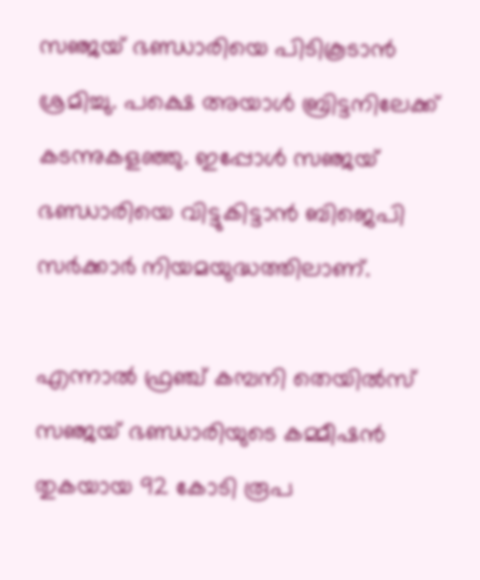സഞ്ജയ് ഭണ്ഡാരിയെ പിടികൂടാന്‍ ശ്രമിച്ചു. പക്ഷെ അയാള്‍ ബ്രിട്ടനിലേക്ക് കടന്നുകളഞ്ഞു. ഇപ്പോള്‍ സഞ്ജയ് ഭണ്ഡാരിയെ വിട്ടുകിട്ടാന്‍ ബിജെപി സര്‍ക്കാര്‍ നിയമയുദ്ധത്തിലാണ്.

എന്നാല്‍ ഫ്രഞ്ച് കമ്പനി തെയില്‍സ് സഞ്ജയ് ഭണ്ഡാരിയുടെ കമ്മീഷന്‍ തുകയായ 92 കോടി രൂപ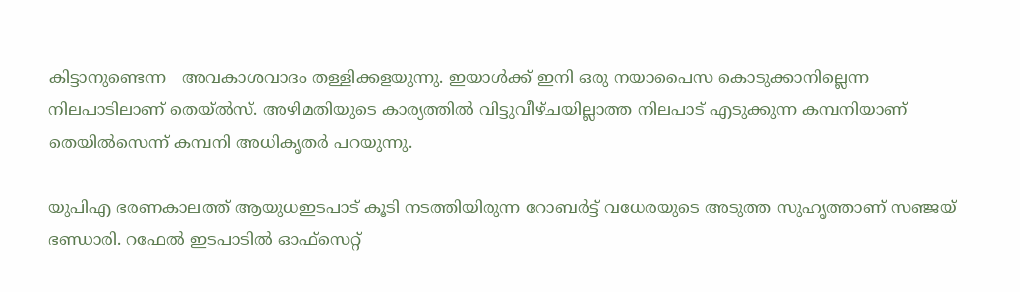കിട്ടാനുണ്ടെന്ന   അവകാശവാദം തള്ളിക്കളയുന്നു. ഇയാള്‍ക്ക് ഇനി ഒരു നയാപൈസ കൊടുക്കാനില്ലെന്ന നിലപാടിലാണ് തെയ്ല്‍സ്. അഴിമതിയുടെ കാര്യത്തില്‍ വിട്ടുവീഴ്ചയില്ലാത്ത നിലപാട് എടുക്കുന്ന കമ്പനിയാണ് തെയില്‍സെന്ന് കമ്പനി അധികൃതര്‍ പറയുന്നു.

യുപിഎ ഭരണകാലത്ത് ആയുധഇടപാട് കൂടി നടത്തിയിരുന്ന റോബര്‍ട്ട് വധേരയുടെ അടുത്ത സുഹൃത്താണ് സഞ്ജയ് ഭണ്ഡാരി. റഫേല്‍ ഇടപാടില്‍ ഓഫ്‌സെറ്റ്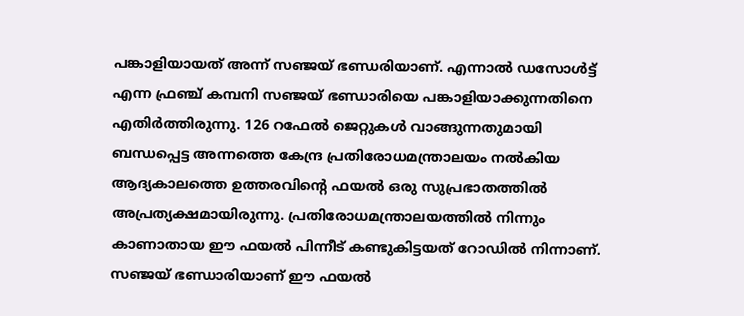പങ്കാളിയായത് അന്ന് സഞ്ജയ് ഭണ്ഡരിയാണ്. എന്നാല്‍ ഡസോള്‍ട്ട് എന്ന ഫ്രഞ്ച് കമ്പനി സഞ്ജയ് ഭണ്ഡാരിയെ പങ്കാളിയാക്കുന്നതിനെ എതിര്‍ത്തിരുന്നു. 126 റഫേല്‍ ജെറ്റുകള്‍ വാങ്ങുന്നതുമായി ബന്ധപ്പെട്ട അന്നത്തെ കേന്ദ്ര പ്രതിരോധമന്ത്രാലയം നല്‍കിയ ആദ്യകാലത്തെ ഉത്തരവിന്റെ ഫയല്‍ ഒരു സുപ്രഭാതത്തില്‍ അപ്രത്യക്ഷമായിരുന്നു. പ്രതിരോധമന്ത്രാലയത്തില്‍ നിന്നും കാണാതായ ഈ ഫയല്‍ പിന്നീട് കണ്ടുകിട്ടയത് റോഡില്‍ നിന്നാണ്. സഞ്ജയ് ഭണ്ഡാരിയാണ് ഈ ഫയല്‍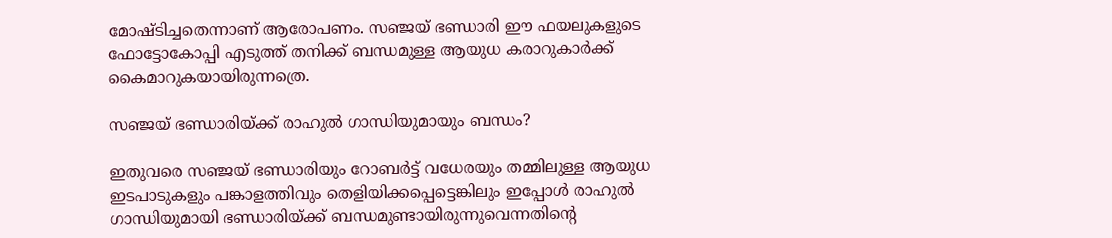മോഷ്ടിച്ചതെന്നാണ് ആരോപണം. സഞ്ജയ് ഭണ്ഡാരി ഈ ഫയലുകളുടെ ഫോട്ടോകോപ്പി എടുത്ത് തനിക്ക് ബന്ധമുള്ള ആയുധ കരാറുകാര്‍ക്ക് കൈമാറുകയായിരുന്നത്രെ.

സഞ്ജയ് ഭണ്ഡാരിയ്‌ക്ക് രാഹുല്‍ ഗാന്ധിയുമായും ബന്ധം?

ഇതുവരെ സഞ്ജയ് ഭണ്ഡാരിയും റോബര്‍ട്ട് വധേരയും തമ്മിലുള്ള ആയുധ ഇടപാടുകളും പങ്കാളത്തിവും തെളിയിക്കപ്പെട്ടെങ്കിലും ഇപ്പോള്‍ രാഹുല്‍ ഗാന്ധിയുമായി ഭണ്ഡാരിയ്‌ക്ക് ബന്ധമുണ്ടായിരുന്നുവെന്നതിന്റെ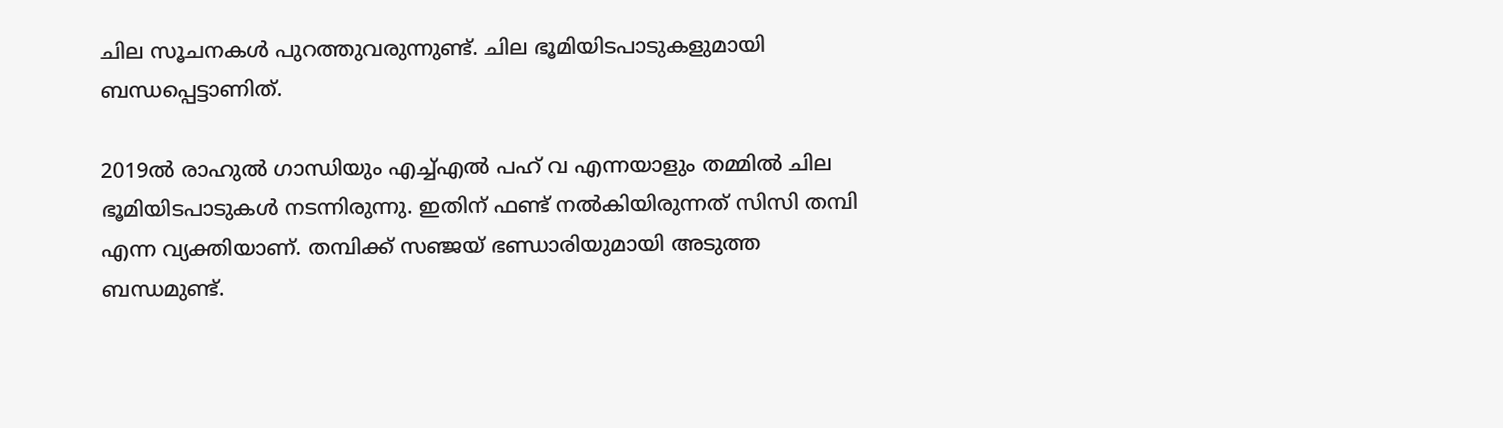ചില സൂചനകള്‍ പുറത്തുവരുന്നുണ്ട്. ചില ഭൂമിയിടപാടുകളുമായി ബന്ധപ്പെട്ടാണിത്.

2019ല്‍ രാഹുല്‍ ഗാന്ധിയും എച്ച്എല്‍ പഹ് വ എന്നയാളും തമ്മില്‍ ചില ഭൂമിയിടപാടുകള്‍ നടന്നിരുന്നു. ഇതിന് ഫണ്ട് നല്‍കിയിരുന്നത് സിസി തമ്പി എന്ന വ്യക്തിയാണ്. തമ്പിക്ക് സഞ്ജയ് ഭണ്ഡാരിയുമായി അടുത്ത ബന്ധമുണ്ട്.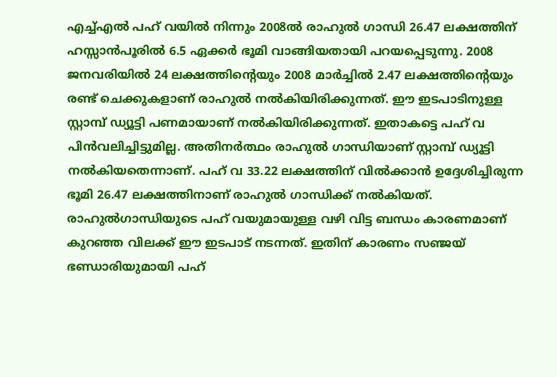എച്ച്എല്‍ പഹ് വയില്‍ നിന്നും 2008ല്‍ രാഹുല്‍ ഗാന്ധി 26.47 ലക്ഷത്തിന് ഹസ്സാന്‍പൂരില്‍ 6.5 ഏക്കര്‍ ഭൂമി വാങ്ങിയതായി പറയപ്പെടുന്നു. 2008 ജനവരിയില്‍ 24 ലക്ഷത്തിന്റെയും 2008 മാര്‍ച്ചില്‍ 2.47 ലക്ഷത്തിന്റെയും രണ്ട് ചെക്കുകളാണ് രാഹുല്‍ നല്‍കിയിരിക്കുന്നത്. ഈ ഇടപാടിനുള്ള സ്റ്റാമ്പ് ഡ്യൂട്ടി പണമായാണ് നല്‍കിയിരിക്കുന്നത്. ഇതാകട്ടെ പഹ് വ പിന്‍വലിച്ചിട്ടുമില്ല. അതിനര്‍ത്ഥം രാഹുല്‍ ഗാന്ധിയാണ് സ്റ്റാമ്പ് ഡ്യൂട്ടി നല്‍കിയതെന്നാണ്. പഹ് വ 33.22 ലക്ഷത്തിന് വില്‍ക്കാന്‍ ഉദ്ദേശിച്ചിരുന്ന ഭൂമി 26.47 ലക്ഷത്തിനാണ് രാഹുല്‍ ഗാന്ധിക്ക് നല്‍കിയത്. രാഹുല്‍ഗാന്ധിയുടെ പഹ് വയുമായുള്ള വഴി വിട്ട ബന്ധം കാരണമാണ് കുറഞ്ഞ വിലക്ക് ഈ ഇടപാട് നടന്നത്. ഇതിന് കാരണം സഞ്ജയ് ഭണ്ഡാരിയുമായി പഹ്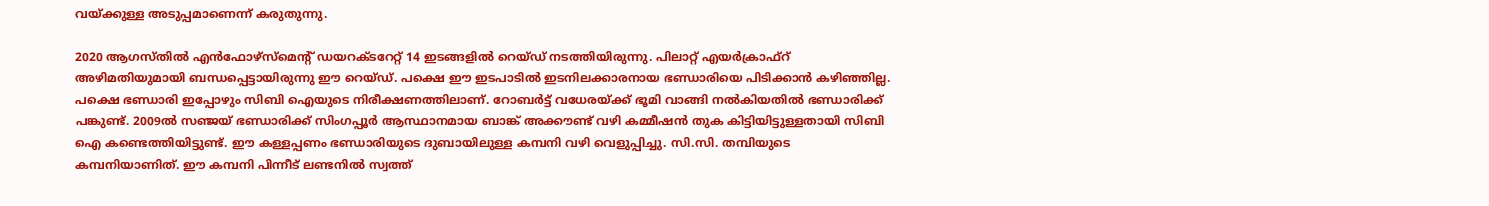വയ്‌ക്കുള്ള അടുപ്പമാണെന്ന് കരുതുന്നു.

2020 ആഗസ്തില്‍ എന്‍ഫോഴ്‌സ്‌മെന്‍റ് ഡയറക്ടറേറ്റ് 14 ഇടങ്ങളില്‍ റെയ്ഡ് നടത്തിയിരുന്നു. പിലാറ്റ് എയര്‍ക്രാഫ്‌റ് അഴിമതിയുമായി ബന്ധപ്പെട്ടായിരുന്നു ഈ റെയ്ഡ്. പക്ഷെ ഈ ഇടപാടില്‍ ഇടനിലക്കാരനായ ഭണ്ഡാരിയെ പിടിക്കാന്‍ കഴിഞ്ഞില്ല.  പക്ഷെ ഭണ്ഡാരി ഇപ്പോഴും സിബി ഐയുടെ നിരീക്ഷണത്തിലാണ്. റോബര്‍ട്ട് വധേരയ്‌ക്ക് ഭൂമി വാങ്ങി നല്‍കിയതില്‍ ഭണ്ഡാരിക്ക് പങ്കുണ്ട്. 2009ല്‍ സഞ്ജയ് ഭണ്ഡാരിക്ക് സിംഗപ്പൂര്‍ ആസ്ഥാനമായ ബാങ്ക് അക്കൗണ്ട് വഴി കമ്മീഷന്‍ തുക കിട്ടിയിട്ടുള്ളതായി സിബി ഐ കണ്ടെത്തിയിട്ടുണ്ട്. ഈ കള്ളപ്പണം ഭണ്ഡാരിയുടെ ദുബായിലുള്ള കമ്പനി വഴി വെളുപ്പിച്ചു. സി.സി. തമ്പിയുടെ കമ്പനിയാണിത്. ഈ കമ്പനി പിന്നീട് ലണ്ടനില്‍ സ്വത്ത്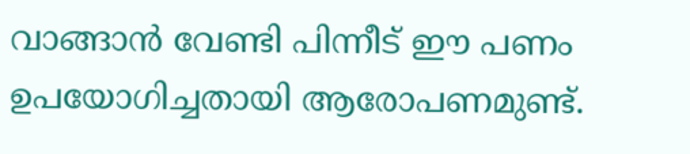വാങ്ങാന്‍ വേണ്ടി പിന്നീട് ഈ പണം ഉപയോഗിച്ചതായി ആരോപണമുണ്ട്.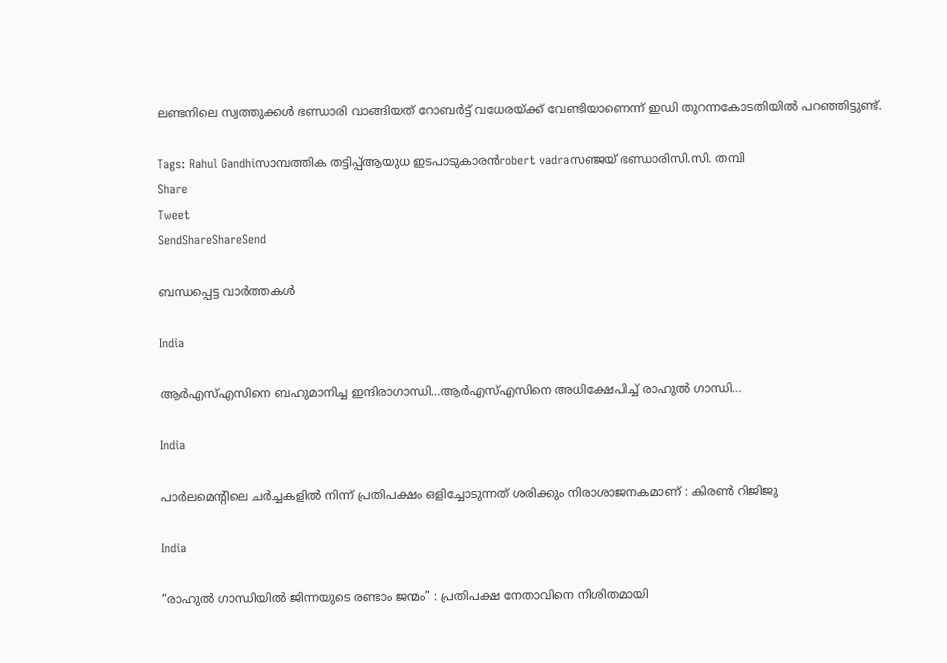ലണ്ടനിലെ സ്വത്തുക്കള്‍ ഭണ്ഡാരി വാങ്ങിയത് റോബര്‍ട്ട് വധേരയ്‌ക്ക് വേണ്ടിയാണെന്ന് ഇഡി തുറന്നകോടതിയില്‍ പറഞ്ഞിട്ടുണ്ട്.

Tags: Rahul Gandhiസാമ്പത്തിക തട്ടിപ്പ്ആയുധ ഇടപാടുകാരന്‍robert vadraസഞ്ജയ് ഭണ്ഡാരിസി.സി. തമ്പി
Share
Tweet
SendShareShareSend

ബന്ധപ്പെട്ട വാര്‍ത്തകള്‍

India

ആര്‍എസ്എസിനെ ബഹുമാനിച്ച ഇന്ദിരാഗാന്ധി…ആര്‍എസ്എസിനെ അധിക്ഷേപിച്ച് രാഹുല്‍ ഗാന്ധി…

India

പാർലമെന്റിലെ ചർച്ചകളിൽ നിന്ന് പ്രതിപക്ഷം ഒളിച്ചോടുന്നത് ശരിക്കും നിരാശാജനകമാണ് : കിരൺ റിജിജു

India

“രാഹുൽ ഗാന്ധിയിൽ ജിന്നയുടെ രണ്ടാം ജന്മം” : പ്രതിപക്ഷ നേതാവിനെ നിശിതമായി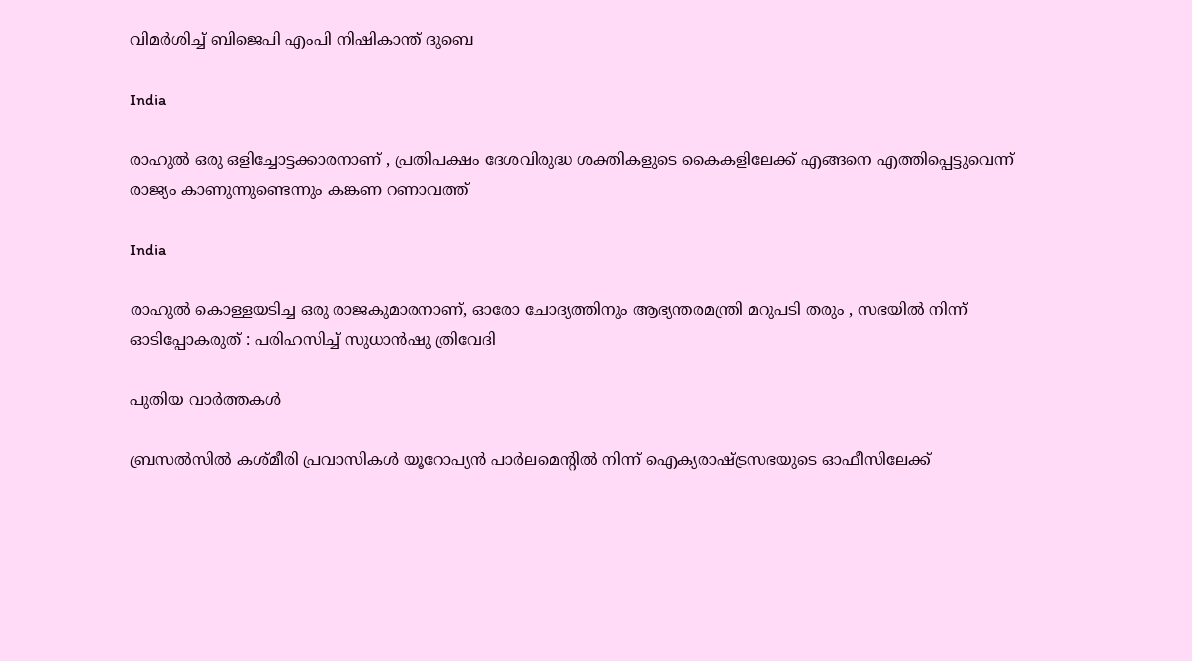വിമർശിച്ച് ബിജെപി എംപി നിഷികാന്ത് ദുബെ

India

രാഹുൽ ഒരു ഒളിച്ചോട്ടക്കാരനാണ് , പ്രതിപക്ഷം ദേശവിരുദ്ധ ശക്തികളുടെ കൈകളിലേക്ക് എങ്ങനെ എത്തിപ്പെട്ടുവെന്ന് രാജ്യം കാണുന്നുണ്ടെന്നും കങ്കണ റണാവത്ത്

India

രാഹുൽ കൊള്ളയടിച്ച ഒരു രാജകുമാരനാണ്, ഓരോ ചോദ്യത്തിനും ആഭ്യന്തരമന്ത്രി മറുപടി തരും , സഭയിൽ നിന്ന് ഓടിപ്പോകരുത് : പരിഹസിച്ച് സുധാൻഷു ത്രിവേദി

പുതിയ വാര്‍ത്തകള്‍

ബ്രസല്‍സില്‍ കശ്മീരി പ്രവാസികള്‍ യൂറോപ്യന്‍ പാര്‍ലമെന്റില്‍ നിന്ന് ഐക്യരാഷ്ട്രസഭയുടെ ഓഫീസിലേക്ക്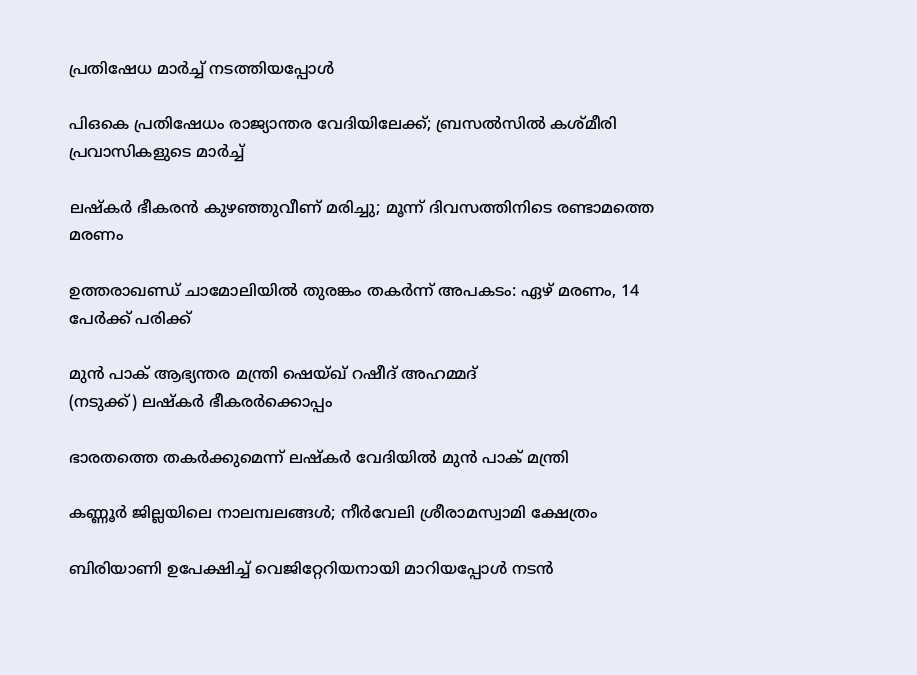പ്രതിഷേധ മാര്‍ച്ച് നടത്തിയപ്പോള്‍

പിഒകെ പ്രതിഷേധം രാജ്യാന്തര വേദിയിലേക്ക്; ബ്രസല്‍സില്‍ കശ്മീരി പ്രവാസികളുടെ മാര്‍ച്ച്

ലഷ്‌കര്‍ ഭീകരന്‍ കുഴഞ്ഞുവീണ് മരിച്ചു; മൂന്ന് ദിവസത്തിനിടെ രണ്ടാമത്തെ മരണം

ഉത്തരാഖണ്ഡ് ചാമോലിയിൽ തുരങ്കം തകർന്ന് അപകടം: ഏഴ് മരണം, 14 പേർക്ക് പരിക്ക്

മുന്‍ പാക് ആഭ്യന്തര മന്ത്രി ഷെയ്ഖ് റഷീദ് അഹമ്മദ്
(നടുക്ക്) ലഷ്‌കര്‍ ഭീകരര്‍ക്കൊപ്പം

ഭാരതത്തെ തകര്‍ക്കുമെന്ന് ലഷ്‌കര്‍ വേദിയില്‍ മുന്‍ പാക് മന്ത്രി

കണ്ണൂര്‍ ജില്ലയിലെ നാലമ്പലങ്ങള്‍; നീര്‍വേലി ശ്രീരാമസ്വാമി ക്ഷേത്രം

ബിരിയാണി ഉപേക്ഷിച്ച്‌ വെജിറ്റേറിയനായി മാറിയപ്പോള്‍ നടന്‍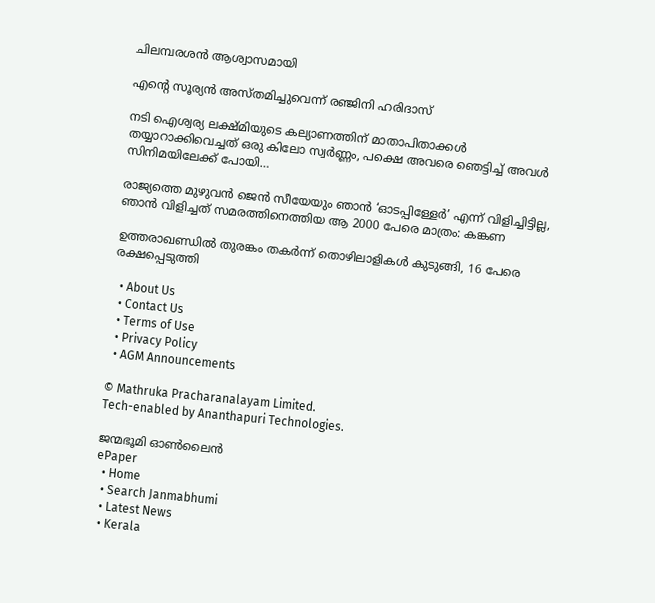ചിലമ്പരശൻ ആശ്വാസമായി

എന്റെ സൂര്യന്‍ അസ്തമിച്ചുവെന്ന് രഞ്ജിനി ഹരിദാസ്

നടി ഐശ്വര്യ ലക്ഷ്മിയുടെ കല്യാണത്തിന് മാതാപിതാക്കള്‍ തയ്യാറാക്കിവെച്ചത് ഒരു കിലോ സ്വര്‍ണ്ണം, പക്ഷെ അവരെ ഞെട്ടിച്ച് അവള്‍ സിനിമയിലേക്ക് പോയി…

രാജ്യത്തെ മുഴുവൻ ജെന്‍ സീയേയും ഞാൻ ‘ഓടപ്പിള്ളേര്‍’ എന്ന് വിളിച്ചിട്ടില്ല, ഞാന്‍ വിളിച്ചത് സമരത്തിനെത്തിയ ആ 2000 പേരെ മാത്രം: കങ്കണ

ഉത്തരാഖണ്ഡില്‍ തുരങ്കം തകര്‍ന്ന് തൊഴിലാളികള്‍ കുടുങ്ങി, 16 പേരെ രക്ഷപ്പെടുത്തി

  • About Us
  • Contact Us
  • Terms of Use
  • Privacy Policy
  • AGM Announcements

© Mathruka Pracharanalayam Limited.
Tech-enabled by Ananthapuri Technologies.

ജന്മഭൂമി ഓണ്‍ലൈന്‍
ePaper
  • Home
  • Search Janmabhumi
  • Latest News
  • Kerala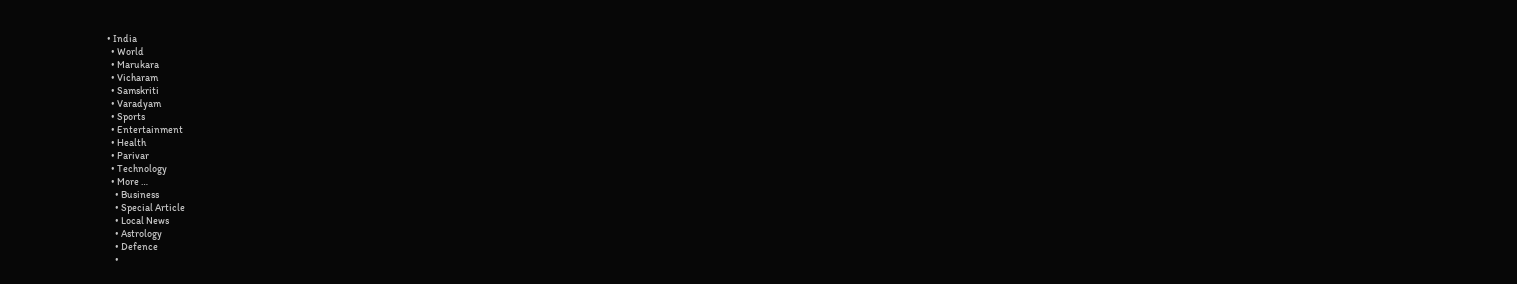• India
  • World
  • Marukara
  • Vicharam
  • Samskriti
  • Varadyam
  • Sports
  • Entertainment
  • Health
  • Parivar
  • Technology
  • More …
    • Business
    • Special Article
    • Local News
    • Astrology
    • Defence
    •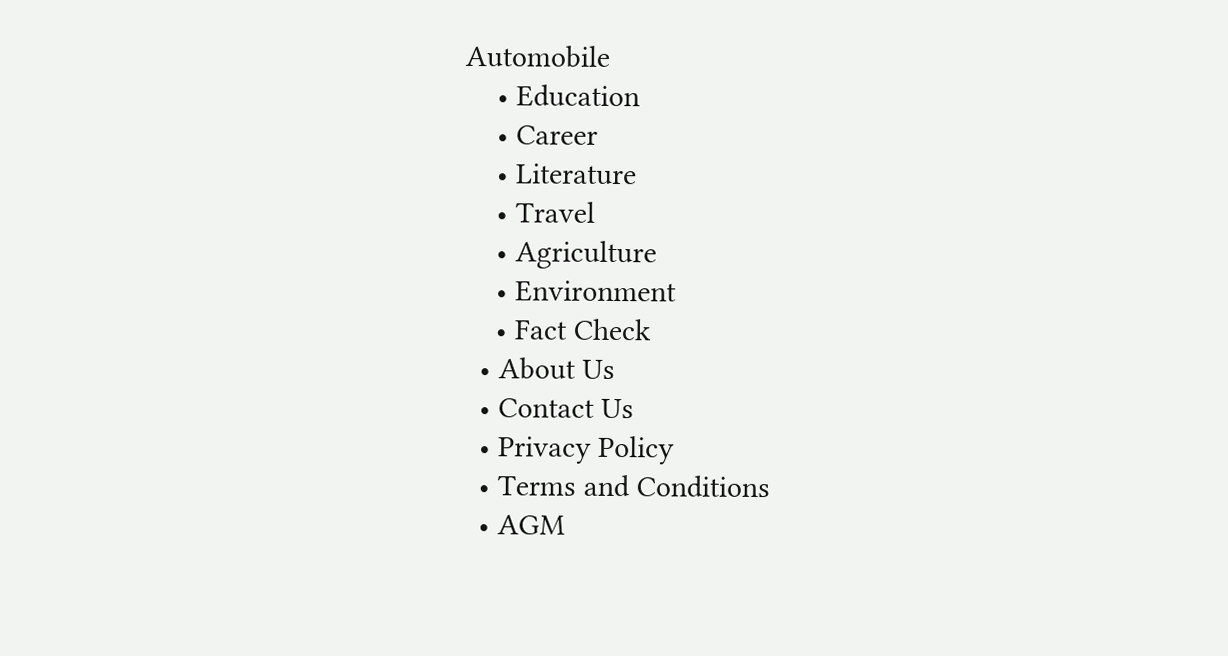Automobile
    • Education
    • Career
    • Literature
    • Travel
    • Agriculture
    • Environment
    • Fact Check
  • About Us
  • Contact Us
  • Privacy Policy
  • Terms and Conditions
  • AGM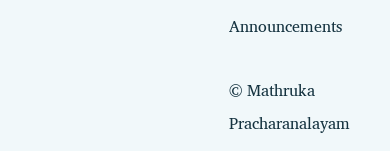Announcements

© Mathruka Pracharanalayam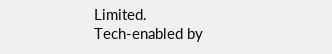Limited.
Tech-enabled by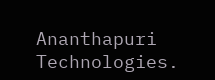Ananthapuri Technologies.